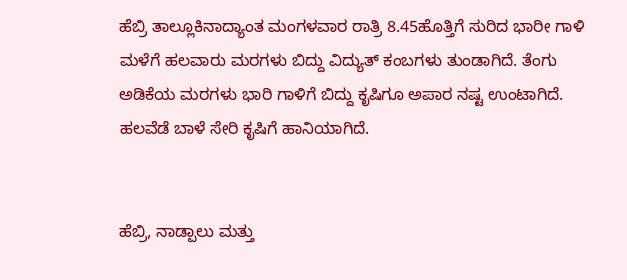ಹೆಬ್ರಿ ತಾಲ್ಲೂಕಿನಾದ್ಯಾಂತ ಮಂಗಳವಾರ ರಾತ್ರಿ 8.45ಹೊತ್ತಿಗೆ ಸುರಿದ ಭಾರೀ ಗಾಳಿ ಮಳೆಗೆ ಹಲವಾರು ಮರಗಳು ಬಿದ್ದು ವಿದ್ಯುತ್ ಕಂಬಗಳು ತುಂಡಾಗಿದೆ. ತೆಂಗು ಅಡಿಕೆಯ ಮರಗಳು ಭಾರಿ ಗಾಳಿಗೆ ಬಿದ್ದು ಕೃಷಿಗೂ ಅಪಾರ ನಷ್ಟ ಉಂಟಾಗಿದೆ. ಹಲವೆಡೆ ಬಾಳೆ ಸೇರಿ ಕೃಷಿಗೆ ಹಾನಿಯಾಗಿದೆ.


ಹೆಬ್ರಿ, ನಾಡ್ಪಾಲು ಮತ್ತು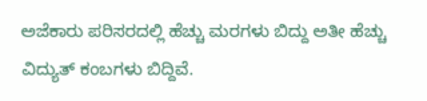ಅಜೆಕಾರು ಪರಿಸರದಲ್ಲಿ ಹೆಚ್ಚು ಮರಗಳು ಬಿದ್ದು ಅತೀ ಹೆಚ್ಚು ವಿದ್ಯುತ್ ಕಂಬಗಳು ಬಿದ್ದಿವೆ.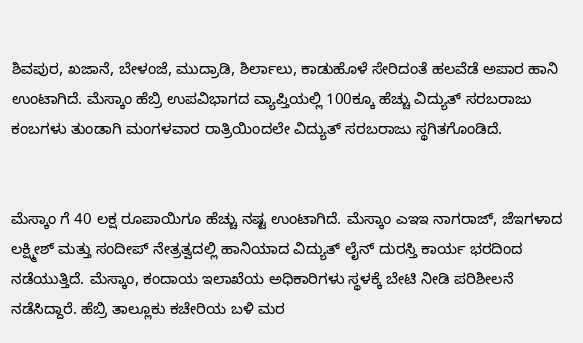ಶಿವಪುರ, ಖಜಾನೆ, ಬೇಳಂಜೆ, ಮುದ್ರಾಡಿ, ಶಿರ್ಲಾಲು, ಕಾಡುಹೊಳೆ ಸೇರಿದಂತೆ ಹಲವೆಡೆ ಅಪಾರ ಹಾನಿ ಉಂಟಾಗಿದೆ. ಮೆಸ್ಕಾಂ ಹೆಬ್ರಿ ಉಪವಿಭಾಗದ ವ್ಯಾಪ್ತಿಯಲ್ಲಿ 100ಕ್ಕೂ ಹೆಚ್ಚು ವಿದ್ಯುತ್ ಸರಬರಾಜು ಕಂಬಗಳು ತುಂಡಾಗಿ ಮಂಗಳವಾರ ರಾತ್ರಿಯಿಂದಲೇ ವಿದ್ಯುತ್ ಸರಬರಾಜು ಸ್ಥಗಿತಗೊಂಡಿದೆ.


ಮೆಸ್ಕಾಂ ಗೆ 40 ಲಕ್ಷ ರೂಪಾಯಿಗೂ ಹೆಚ್ಚು ನಷ್ಟ ಉಂಟಾಗಿದೆ. ಮೆಸ್ಕಾಂ ಎಇಇ ನಾಗರಾಜ್, ಜೆಇಗಳಾದ ಲಕ್ಷ್ಮೀಶ್ ಮತ್ತು ಸಂದೀಪ್ ನೇತ್ರತ್ವದಲ್ಲಿ ಹಾನಿಯಾದ ವಿದ್ಯುತ್ ಲೈನ್ ದುರಸ್ತಿ ಕಾರ್ಯ ಭರದಿಂದ ನಡೆಯುತ್ತಿದೆ. ಮೆಸ್ಕಾಂ, ಕಂದಾಯ ಇಲಾಖೆಯ ಅಧಿಕಾರಿಗಳು ಸ್ಥಳಕ್ಕೆ ಬೇಟಿ ನೀಡಿ ಪರಿಶೀಲನೆ ನಡೆಸಿದ್ದಾರೆ. ಹೆಬ್ರಿ ತಾಲ್ಲೂಕು ಕಚೇರಿಯ ಬಳಿ ಮರ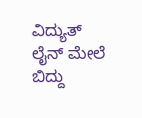ವಿದ್ಯುತ್ ಲೈನ್ ಮೇಲೆ ಬಿದ್ದು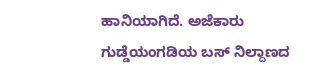ಹಾನಿಯಾಗಿದೆ. ಅಜೆಕಾರು ಗುಡ್ಡೆಯಂಗಡಿಯ ಬಸ್ ನಿಲ್ದಾಣದ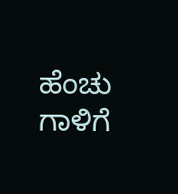ಹೆಂಚು ಗಾಳಿಗೆ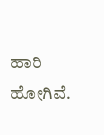ಹಾರಿ ಹೋಗಿವೆ.